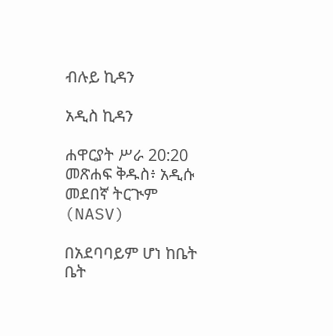ብሉይ ኪዳን

አዲስ ኪዳን

ሐዋርያት ሥራ 20:20 መጽሐፍ ቅዱስ፥ አዲሱ መደበኛ ትርጒም (NASV)

በአደባባይም ሆነ ከቤት ቤት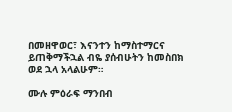በመዘዋወር፣ እናንተን ከማስተማርና ይጠቅማችኋል ብዬ ያሰብሁትን ከመስበክ ወደ ኋላ አላልሁም።

ሙሉ ምዕራፍ ማንበብ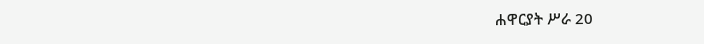ሐዋርያት ሥራ 20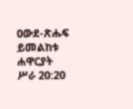ዐውደ-ጽሑፍ ይመልከቱ ሐዋርያት ሥራ 20:20